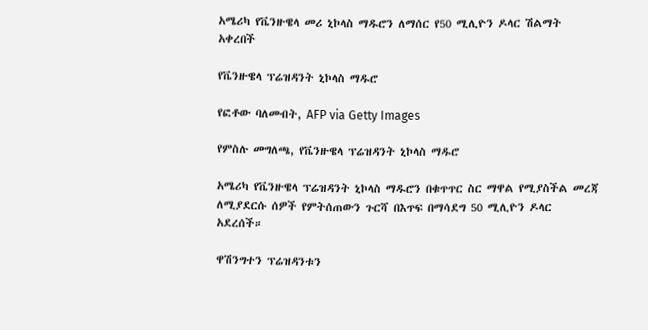አሜሪካ የቬንዙዌላ መሪ ኒኮላስ ማዱሮን ለማሰር የ50 ሚሊዮን ዶላር ሽልማት አቀረበች

የቬንዙዌላ ፕሬዝዳንት ኒኮላስ ማዱሮ

የፎቶው ባለመብት, AFP via Getty Images

የምስሉ መግለጫ, የቬንዙዌላ ፕሬዝዳንት ኒኮላስ ማዱሮ

አሜሪካ የቬንዙዌላ ፕሬዝዳንት ኒኮላስ ማዱሮን በቁጥጥር ስር ማዋል የሚያስችል መረጃ ለሚያደርሱ ሰዎች የምትሰጠውን ጉርሻ በእጥፍ በማሳደግ 50 ሚሊዮን ዶላር አደረሰች።

ዋሽንግተን ፕሬዝዳንቱን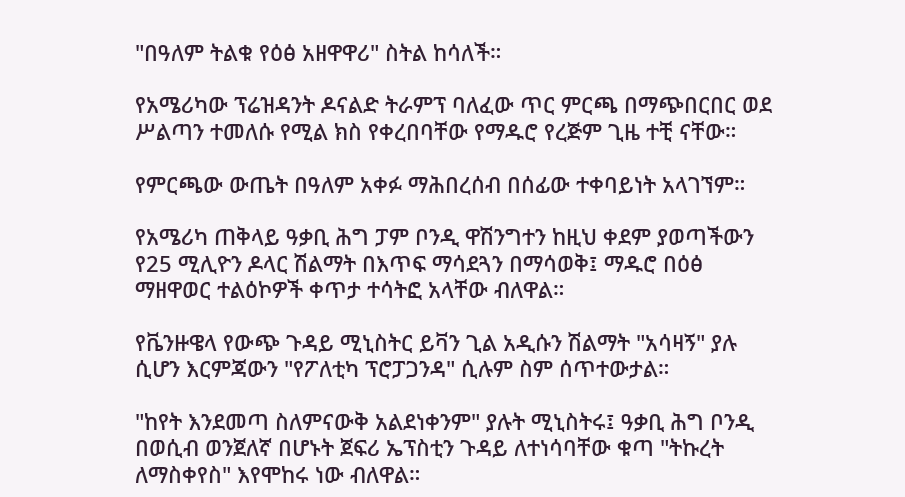"በዓለም ትልቁ የዕፅ አዘዋዋሪ" ስትል ከሳለች።

የአሜሪካው ፕሬዝዳንት ዶናልድ ትራምፕ ባለፈው ጥር ምርጫ በማጭበርበር ወደ ሥልጣን ተመለሱ የሚል ክስ የቀረበባቸው የማዱሮ የረጅም ጊዜ ተቺ ናቸው።

የምርጫው ውጤት በዓለም አቀፉ ማሕበረሰብ በሰፊው ተቀባይነት አላገኘም።

የአሜሪካ ጠቅላይ ዓቃቢ ሕግ ፓም ቦንዲ ዋሽንግተን ከዚህ ቀደም ያወጣችውን የ25 ሚሊዮን ዶላር ሽልማት በእጥፍ ማሳደጓን በማሳወቅ፤ ማዱሮ በዕፅ ማዘዋወር ተልዕኮዎች ቀጥታ ተሳትፎ አላቸው ብለዋል።

የቬንዙዌላ የውጭ ጉዳይ ሚኒስትር ይቫን ጊል አዲሱን ሽልማት "አሳዛኝ" ያሉ ሲሆን እርምጃውን "የፖለቲካ ፕሮፓጋንዳ" ሲሉም ስም ሰጥተውታል።

"ከየት እንደመጣ ስለምናውቅ አልደነቀንም" ያሉት ሚኒስትሩ፤ ዓቃቢ ሕግ ቦንዲ በወሲብ ወንጀለኛ በሆኑት ጀፍሪ ኤፕስቲን ጉዳይ ለተነሳባቸው ቁጣ "ትኩረት ለማስቀየስ" እየሞከሩ ነው ብለዋል።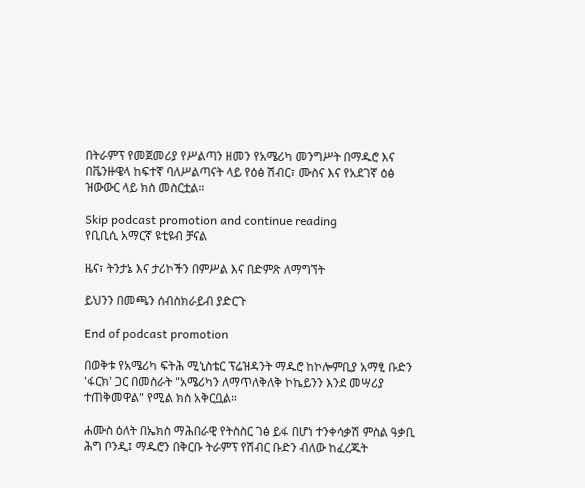በትራምፕ የመጀመሪያ የሥልጣን ዘመን የአሜሪካ መንግሥት በማዱሮ እና በቬንዙዌላ ከፍተኛ ባለሥልጣናት ላይ የዕፅ ሽብር፣ ሙስና እና የአደገኛ ዕፅ ዝውውር ላይ ክስ መስርቷል።

Skip podcast promotion and continue reading
የቢቢሲ አማርኛ ዩቲዩብ ቻናል

ዜና፣ ትንታኔ እና ታሪኮችን በምሥል እና በድምጽ ለማግኘት

ይህንን በመጫን ሰብስክራይብ ያድርጉ

End of podcast promotion

በወቅቱ የአሜሪካ ፍትሕ ሚኒስቴር ፕሬዝዳንት ማዱሮ ከኮሎምቢያ አማፂ ቡድን 'ፋርክ' ጋር በመስራት "አሜሪካን ለማጥለቅለቅ ኮኬይንን እንደ መሣሪያ ተጠቅመዋል" የሚል ክስ አቅርቧል።

ሐሙስ ዕለት በኤክስ ማሕበራዊ የትስስር ገፅ ይፋ በሆነ ተንቀሳቃሽ ምስል ዓቃቢ ሕግ ቦንዲ፤ ማዱሮን በቅርቡ ትራምፕ የሽብር ቡድን ብለው ከፈረጁት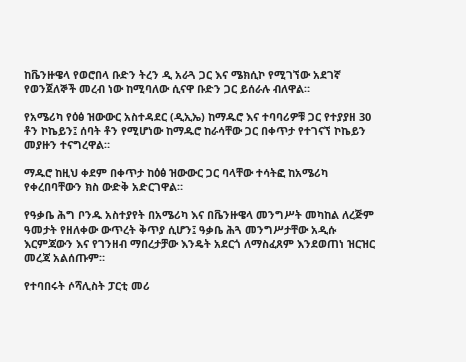ከቬንዙዌላ የወሮበላ ቡድን ትረን ዲ አራጓ ጋር እና ሜክሲኮ የሚገኘው አደገኛ የወንጀለኞች መረብ ነው ከሚባለው ሲናዋ ቡድን ጋር ይሰራሉ ብለዋል።

የአሜሪካ የዕፅ ዝውውር አስተዳደር (ዲኢኤ) ከማዱሮ እና ተባባሪዎቹ ጋር የተያያዘ 30 ቶን ኮኬይን፤ ሰባት ቶን የሚሆነው ከማዱሮ ከራሳቸው ጋር በቀጥታ የተገናኘ ኮኬይን መያዙን ተናግረዋል።

ማዱሮ ከዚህ ቀደም በቀጥታ ከዕፅ ዝውውር ጋር ባላቸው ተሳትፎ ከአሜሪካ የቀረበባቸውን ክስ ውድቅ አድርገዋል።

የዓቃቤ ሕግ ቦንዱ አስተያየት በአሜሪካ እና በቬንዙዌላ መንግሥት መካከል ለረጅም ዓመታት የዘለቀው ውጥረት ቅጥያ ሲሆን፤ ዓቃቤ ሕጓ መንግሥታቸው አዲሱ እርምጃውን እና የገንዘብ ማበረታቻው እንዴት አደርጎ ለማስፈጸም እንደወጠነ ዝርዝር መረጃ አልሰጡም።

የተባበሩት ሶሻሊስት ፓርቲ መሪ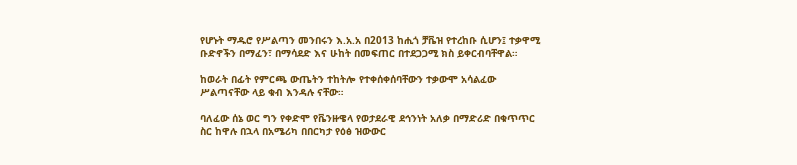የሆኑት ማዱሮ የሥልጣን መንበሩን እ.አ.አ በ2013 ከሒጎ ቻቬዝ የተረከቡ ሲሆን፤ ተቃዋሚ ቡድኖችን በማፈን፣ በማሳደድ እና ሁከት በመፍጠር በተደጋጋሚ ክስ ይቀርብባቸዋል።

ከወራት በፊት የምርጫ ውጤትን ተከትሎ የተቀሰቀሰባቸውን ተቃውሞ አሳልፈው ሥልጣናቸው ላይ ቁብ እንዳሉ ናቸው።

ባለፈው ሰኔ ወር ግን የቀድሞ የቬንዙዌላ የወታደራዊ ደኅንነት አለቃ በማድሪድ በቁጥጥር ስር ከዋሉ በኋላ በአሜሪካ በበርካታ የዕፅ ዝውውር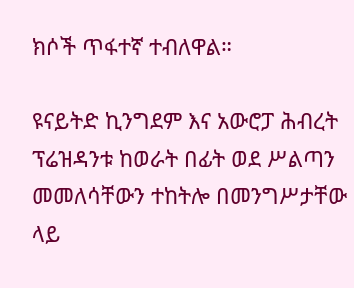ክሶች ጥፋተኛ ተብለዋል።

ዩናይትድ ኪንግደም እና አውሮፓ ሕብረት ፕሬዝዳንቱ ከወራት በፊት ወደ ሥልጣን መመለሳቸውን ተከትሎ በመንግሥታቸው ላይ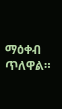ማዕቀብ ጥለዋል።